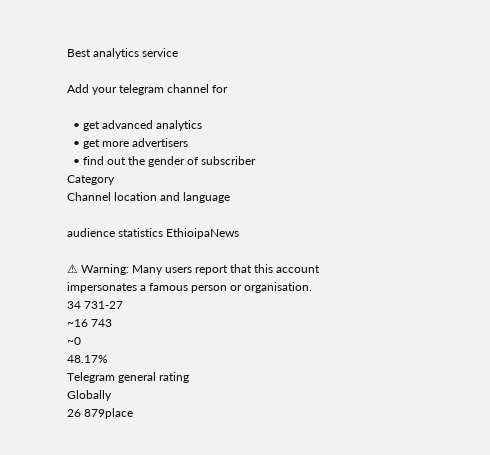Best analytics service

Add your telegram channel for

  • get advanced analytics
  • get more advertisers
  • find out the gender of subscriber
Category
Channel location and language

audience statistics EthioipaNews

⚠ Warning: Many users report that this account impersonates a famous person or organisation.
34 731-27
~16 743
~0
48.17%
Telegram general rating
Globally
26 879place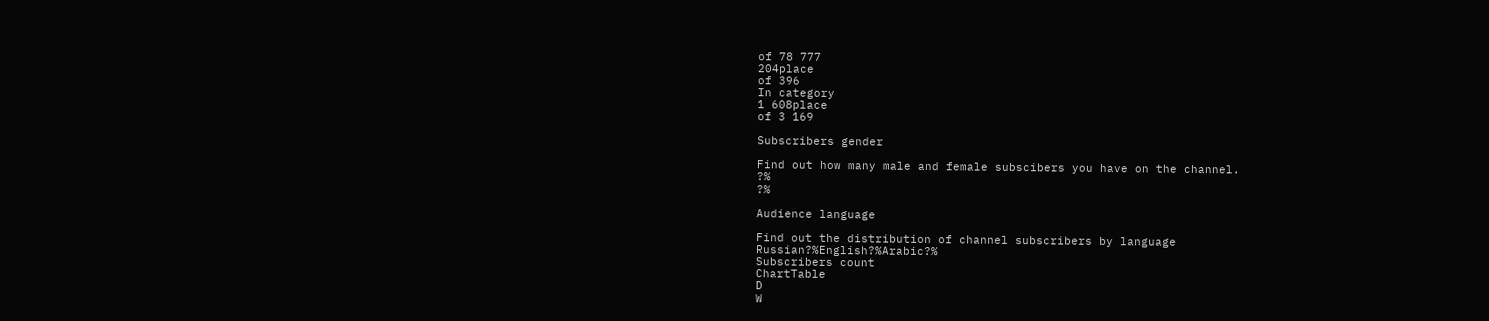of 78 777
204place
of 396
In category
1 608place
of 3 169

Subscribers gender

Find out how many male and female subscibers you have on the channel.
?%
?%

Audience language

Find out the distribution of channel subscribers by language
Russian?%English?%Arabic?%
Subscribers count
ChartTable
D
W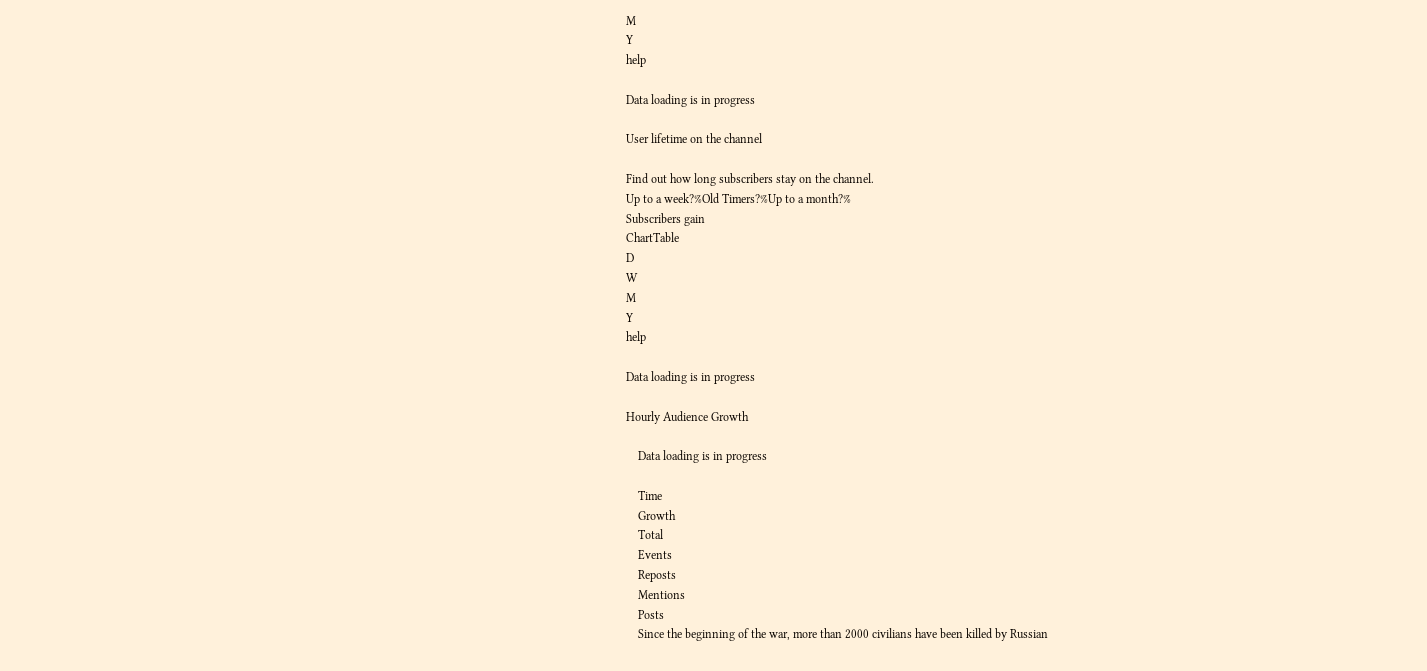M
Y
help

Data loading is in progress

User lifetime on the channel

Find out how long subscribers stay on the channel.
Up to a week?%Old Timers?%Up to a month?%
Subscribers gain
ChartTable
D
W
M
Y
help

Data loading is in progress

Hourly Audience Growth

    Data loading is in progress

    Time
    Growth
    Total
    Events
    Reposts
    Mentions
    Posts
    Since the beginning of the war, more than 2000 civilians have been killed by Russian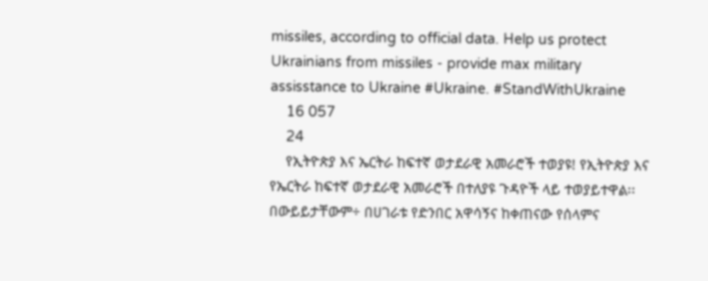missiles, according to official data. Help us protect Ukrainians from missiles - provide max military assisstance to Ukraine #Ukraine. #StandWithUkraine
    16 057
    24
    የኢትዮጵያ እና ኤርትራ ከፍተኛ ወታደራዊ አመራሮች ተወያዩ! የኢትዮጵያ እና የኤርትራ ከፍተኛ ወታደራዊ አመራሮች በተለያዩ ጉዳዮች ላይ ተወያይተዋል፡፡በውይይታቸውም÷ በሀገራቱ የድንበር አዋሳኝና ከቀጠናው የሰላምና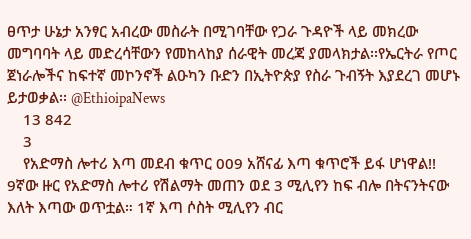ፀጥታ ሁኔታ አንፃር አብረው መስራት በሚገባቸው የጋራ ጉዳዮች ላይ መክረው መግባባት ላይ መድረሳቸውን የመከላከያ ሰራዊት መረጃ ያመላክታል፡፡የኤርትራ የጦር ጀነራሎችና ከፍተኛ መኮንኖች ልዑካን ቡድን በኢትዮጵያ የስራ ጉብኝት እያደረገ መሆኑ ይታወቃል፡፡ @EthioipaNews
    13 842
    3
    የአድማስ ሎተሪ እጣ መደብ ቁጥር 009 አሸናፊ እጣ ቁጥሮች ይፋ ሆነዋል!! 9ኛው ዙር የአድማስ ሎተሪ የሽልማት መጠን ወደ 3 ሚሊየን ከፍ ብሎ በትናንትናው እለት እጣው ወጥቷል። 1ኛ እጣ ሶስት ሚሊየን ብር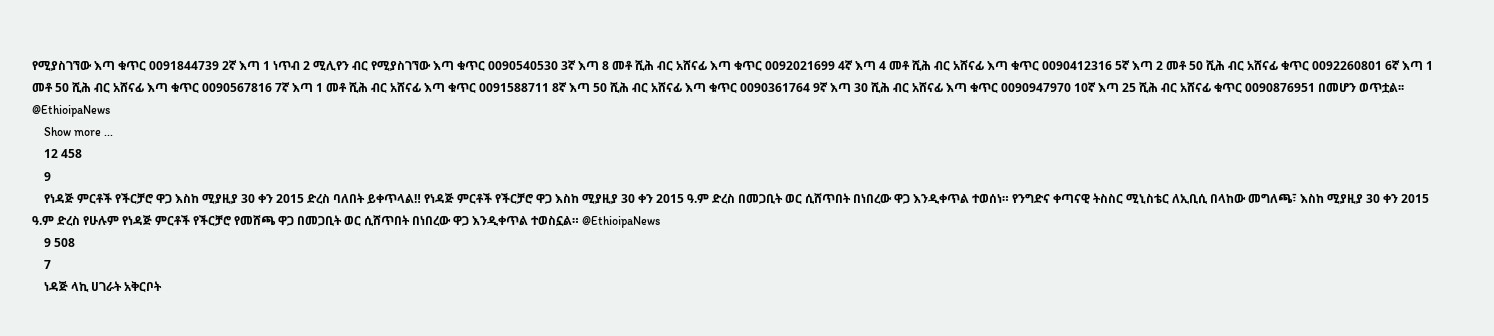የሚያስገኘው እጣ ቁጥር 0091844739 2ኛ እጣ 1 ነጥብ 2 ሚሊየን ብር የሚያስገኘው እጣ ቁጥር 0090540530 3ኛ እጣ 8 መቶ ሺሕ ብር አሸናፊ እጣ ቁጥር 0092021699 4ኛ እጣ 4 መቶ ሺሕ ብር አሸናፊ እጣ ቁጥር 0090412316 5ኛ እጣ 2 መቶ 50 ሺሕ ብር አሸናፊ ቁጥር 0092260801 6ኛ እጣ 1 መቶ 50 ሺሕ ብር አሸናፊ እጣ ቁጥር 0090567816 7ኛ እጣ 1 መቶ ሺሕ ብር አሸናፊ እጣ ቁጥር 0091588711 8ኛ እጣ 50 ሺሕ ብር አሸናፊ እጣ ቁጥር 0090361764 9ኛ እጣ 30 ሺሕ ብር አሸናፊ እጣ ቁጥር 0090947970 10ኛ እጣ 25 ሺሕ ብር አሸናፊ ቁጥር 0090876951 በመሆን ወጥቷል፡፡ @EthioipaNews
    Show more ...
    12 458
    9
    የነዳጅ ምርቶች የችርቻሮ ዋጋ እስከ ሚያዚያ 30 ቀን 2015 ድረስ ባለበት ይቀጥላል‼ የነዳጅ ምርቶች የችርቻሮ ዋጋ እስከ ሚያዚያ 30 ቀን 2015 ዓ.ም ድረስ በመጋቢት ወር ሲሸጥበት በነበረው ዋጋ እንዲቀጥል ተወሰነ። የንግድና ቀጣናዊ ትስስር ሚኒስቴር ለኢቢሲ በላከው መግለጫ፣ እስከ ሚያዚያ 30 ቀን 2015 ዓ.ም ድረስ የሁሉም የነዳጅ ምርቶች የችርቻሮ የመሸጫ ዋጋ በመጋቢት ወር ሲሸጥበት በነበረው ዋጋ እንዲቀጥል ተወስኗል። @EthioipaNews
    9 508
    7
    ነዳጅ ላኪ ሀገራት አቅርቦት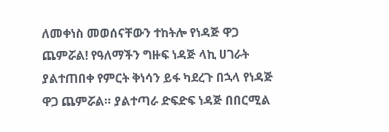ለመቀነስ መወሰናቸውን ተከትሎ የነዳጅ ዋጋ ጨምሯል! የዓለማችን ግዙፍ ነዳጅ ላኪ ሀገራት ያልተጠበቀ የምርት ቅነሳን ይፋ ካደረጉ በኋላ የነዳጅ ዋጋ ጨምሯል። ያልተጣራ ድፍድፍ ነዳጅ በበርሚል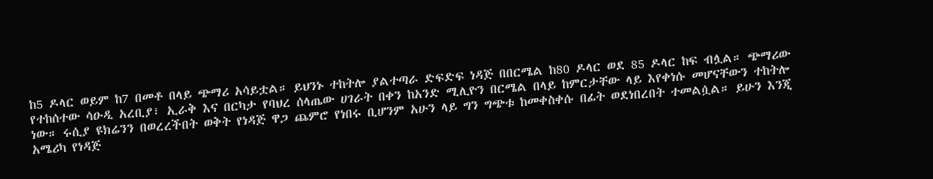ከ5 ዶላር ወይም ከ7 በመቶ በላይ ጭማሪ አሳይቷል። ይህንኑ ተከትሎ ያልተጣራ ድፍድፍ ነዳጅ በበርሜል ከ80 ዶላር ወደ 85 ዶላር ከፍ ብሏል። ጭማሪው የተከሰተው ሳዑዲ አረቢያ፣ ኢራቅ እና በርካታ የባህረ ሰላጤው ሀገራት በቀን ከአንድ ሚሊዮን በርሜል በላይ ከምርታቸው ላይ እየቀነሱ መሆናቸውን ተከትሎ ነው። ሩሲያ ዩክሬንን በወረረችበት ወቅት የነዳጅ ዋጋ ጨምሮ የነበሩ ቢሆንም አሁን ላይ ግን ግጭቱ ከመቀስቀሱ በፊት ወደነበረበት ተመልሷል። ይሁን እንጂ አሜሪካ የነዳጅ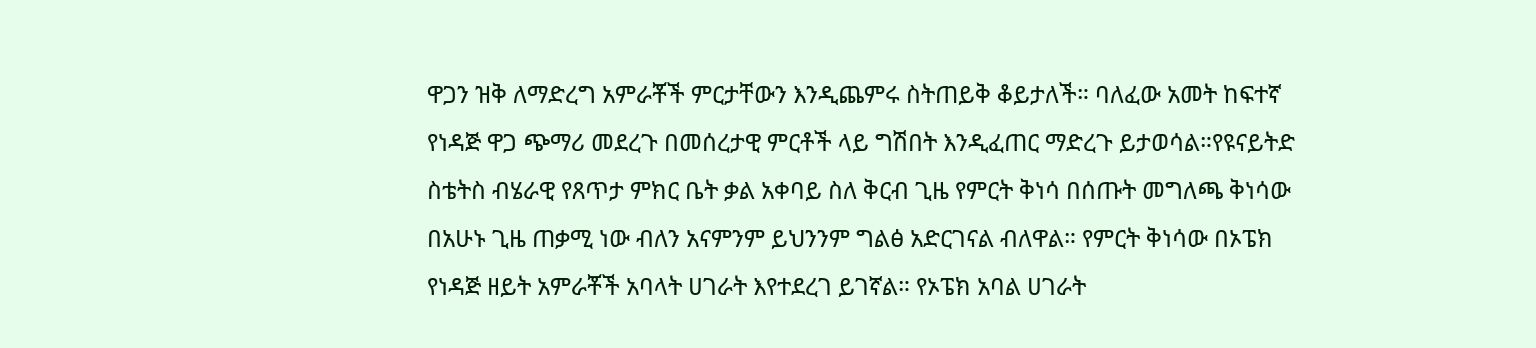ዋጋን ዝቅ ለማድረግ አምራቾች ምርታቸውን እንዲጨምሩ ስትጠይቅ ቆይታለች። ባለፈው አመት ከፍተኛ የነዳጅ ዋጋ ጭማሪ መደረጉ በመሰረታዊ ምርቶች ላይ ግሽበት እንዲፈጠር ማድረጉ ይታወሳል።የዩናይትድ ስቴትስ ብሄራዊ የጸጥታ ምክር ቤት ቃል አቀባይ ስለ ቅርብ ጊዜ የምርት ቅነሳ በሰጡት መግለጫ ቅነሳው በአሁኑ ጊዜ ጠቃሚ ነው ብለን አናምንም ይህንንም ግልፅ አድርገናል ብለዋል። የምርት ቅነሳው በኦፔክ የነዳጅ ዘይት አምራቾች አባላት ሀገራት እየተደረገ ይገኛል። የኦፔክ አባል ሀገራት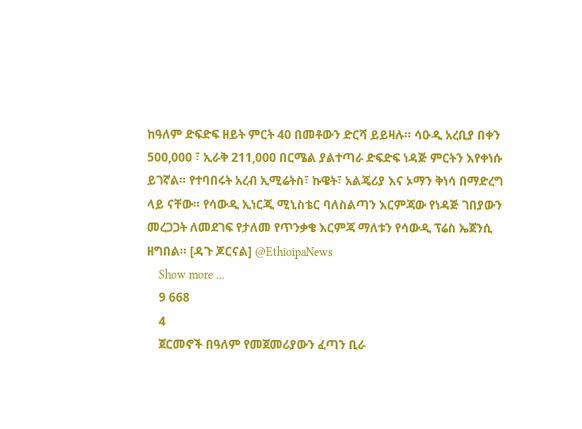ከዓለም ድፍድፍ ዘይት ምርት 40 በመቶውን ድርሻ ይይዛሉ። ሳዑዲ አረቢያ በቀን 500,000 ፣ ኢራቅ 211,000 በርሜል ያልተጣራ ድፍድፍ ነዳጅ ምርትን እየቀነሱ ይገኛል። የተባበሩት አረብ ኢሚሬትስ፣ ኩዌት፣ አልጄሪያ እና ኦማን ቅነሳ በማድረግ ላይ ናቸው። የሳውዲ ኢነርጂ ሚኒስቴር ባለስልጣን እርምጃው የነዳጅ ገበያውን መረጋጋት ለመደገፍ የታለመ የጥንቃቄ እርምጃ ማለቱን የሳውዲ ፕሬስ ኤጀንሲ ዘግበል። [ዳጉ ጆርናል] @EthioipaNews
    Show more ...
    9 668
    4
    ጀርመኖች በዓለም የመጀመሪያውን ፈጣን ቢራ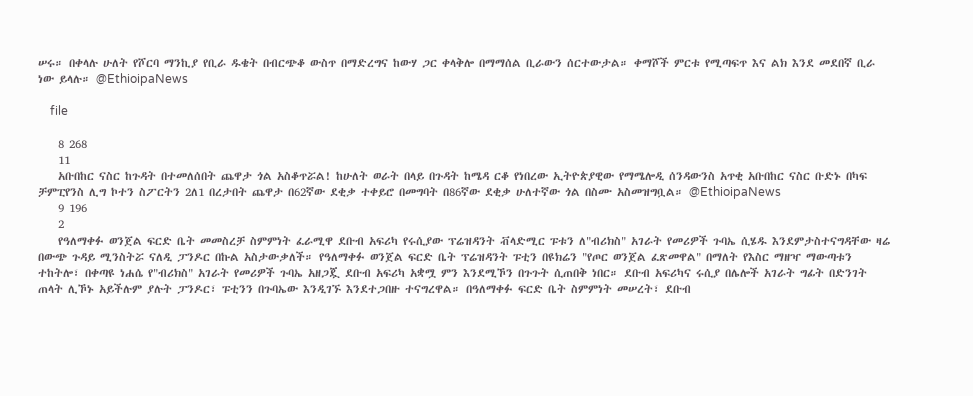ሠሩ። በቀላሉ ሁለት የሾርባ ማንኪያ የቢራ ዱቄት በብርጭቆ ውስጥ በማድረግና ከውሃ ጋር ቀላቅሎ በማማሰል ቢራውን ሰርተውታል። ቀማሾች ምርቱ የሚጣፍጥ እና ልክ እንደ መደበኛ ቢራ ነው ይላሉ። @EthioipaNews

    file

    8 268
    11
    አቡበከር ናስር ከጉዳት በተመለሰበት ጨዋታ ጎል አስቆጥሯል! ከሁለት ወራት በላይ በጉዳት ከሜዳ ርቆ የነበረው ኢትዮጵያዊው የማሜሎዲ ሰንዳውንስ አጥቂ አቡበከር ናስር ቡድኑ በካፍ ቻምፒየንስ ሊግ ኮተን ስፖርትን 2ለ1 በረታበት ጨዋታ በ62ኛው ደቂቃ ተቀይሮ በመግባት በ86ኛው ደቂቃ ሁለተኛው ጎል በስሙ አስመዝግቧል። @EthioipaNews
    9 196
    2
    የዓለማቀፉ ወንጀል ፍርድ ቤት መመስረቻ ስምምነት ፈራሚዋ ደቡብ አፍሪካ የሩሲያው ፕሬዝዳንት ቭላድሚር ፑቱን ለ"ብሪክስ" አገራት የመሪዎች ጉባኤ ሲሄዱ እንደምታስተናግዳቸው ዛሬ በውጭ ጉዳይ ሚንስትሯ ናለዲ ፓንዶር በኩል አስታውቃለች። የዓለማቀፉ ወንጀል ፍርድ ቤት ፕሬዝዳንት ፑቲን በዩክሬን "የጦር ወንጀል ፈጽመዋል" በማለት የእስር ማዘዣ ማውጣቱን ተከትሎ፣ በቀጣዩ ነሐሴ የ"ብሪክስ" አገራት የመሪዎች ጉባኤ አዘጋጇ ደቡብ አፍሪካ አቋሟ ምን እንደሚኾን በጉጉት ሲጠበቅ ነበር። ደቡብ አፍሪካና ሩሲያ በሌሎች አገራት ግፊት በድንገት ጠላት ሊኾኑ አይችሉም ያሉት ፓንዶር፣ ፑቲንን በጉባኤው እንዲገኙ እንደተጋበዙ ተናግረዋል። በዓለማቀፉ ፍርድ ቤት ስምምነት መሠረት፣ ደቡብ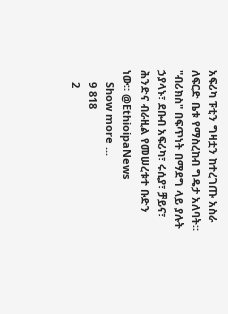አፍሪካ ፑቲን ግዛቷን ከተረገጡ አስራ ለፍርድ ቤቱ የማስረከብ ግዴታ አለባት። "ብሪክስ" በፍጥነት በማደግ ላይ ያሉት ኃያላኑ፣ ደቡብ አፍሪካ፣ ሩሲያ፣ ቻይና፣ ሕንድና ብራዚል የመሠረቱተ ቡድን ነው። @EthioipaNews
    Show more ...
    9 818
    2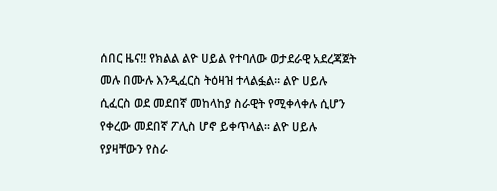ሰበር ዜና‼ የክልል ልዮ ሀይል የተባለው ወታደራዊ አደረጃጀት መሉ በሙሉ እንዲፈርስ ትዕዛዝ ተላልፏል። ልዮ ሀይሉ ሲፈርስ ወደ መደበኛ መከላከያ ስራዊት የሚቀላቀሉ ሲሆን የቀረው መደበኛ ፖሊስ ሆኖ ይቀጥላል። ልዮ ሀይሉ የያዛቸውን የስራ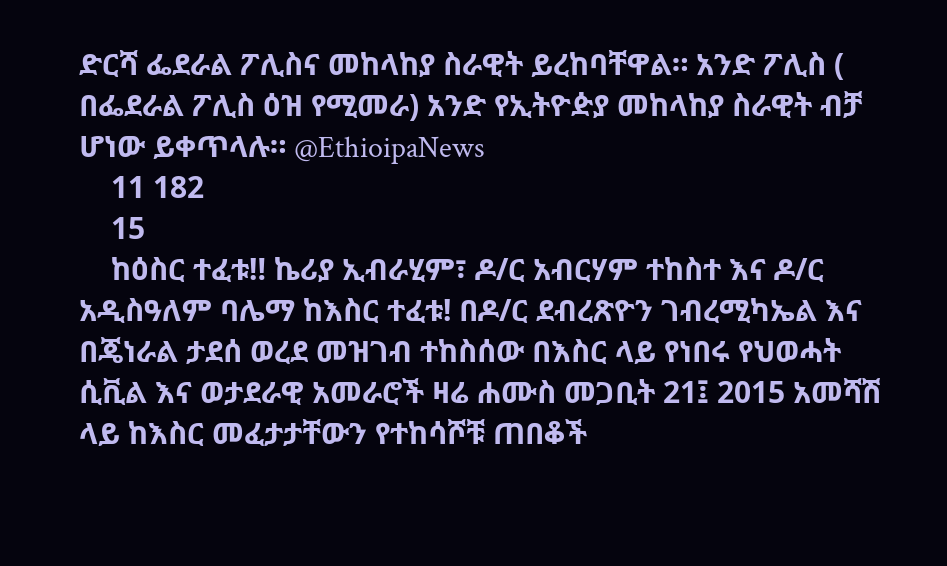ድርሻ ፌደራል ፖሊስና መከላከያ ስራዊት ይረከባቸዋል። አንድ ፖሊስ ( በፌደራል ፖሊስ ዕዝ የሚመራ) አንድ የኢትዮዽያ መከላከያ ስራዊት ብቻ ሆነው ይቀጥላሉ። @EthioipaNews
    11 182
    15
    ከዕስር ተፈቱ‼ ኬሪያ ኢብራሂም፣ ዶ/ር አብርሃም ተከስተ እና ዶ/ር አዲስዓለም ባሌማ ከእስር ተፈቱ! በዶ/ር ደብረጽዮን ገብረሚካኤል እና በጄነራል ታደሰ ወረደ መዝገብ ተከስሰው በእስር ላይ የነበሩ የህወሓት ሲቪል እና ወታደራዊ አመራሮች ዛሬ ሐሙስ መጋቢት 21፤ 2015 አመሻሽ ላይ ከእስር መፈታታቸውን የተከሳሾቹ ጠበቆች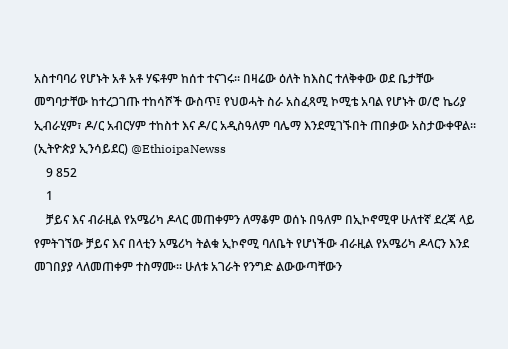አስተባባሪ የሆኑት አቶ አቶ ሃፍቶም ከሰተ ተናገሩ። በዛሬው ዕለት ከእስር ተለቅቀው ወደ ቤታቸው መግባታቸው ከተረጋገጡ ተከሳሾች ውስጥ፤ የህወሓት ስራ አስፈጻሚ ኮሚቴ አባል የሆኑት ወ/ሮ ኬሪያ ኢብራሂም፣ ዶ/ር አብርሃም ተከስተ እና ዶ/ር አዲስዓለም ባሌማ እንደሚገኙበት ጠበቃው አስታውቀዋል። (ኢትዮጵያ ኢንሳይደር) @EthioipaNewss
    9 852
    1
    ቻይና እና ብራዚል የአሜሪካ ዶላር መጠቀምን ለማቆም ወሰኑ በዓለም በኢኮኖሚዋ ሁለተኛ ደረጃ ላይ የምትገኘው ቻይና እና በላቲን አሜሪካ ትልቁ ኢኮኖሚ ባለቤት የሆነችው ብራዚል የአሜሪካ ዶላርን እንደ መገበያያ ላለመጠቀም ተስማሙ፡፡ ሁለቱ አገራት የንግድ ልውውጣቸውን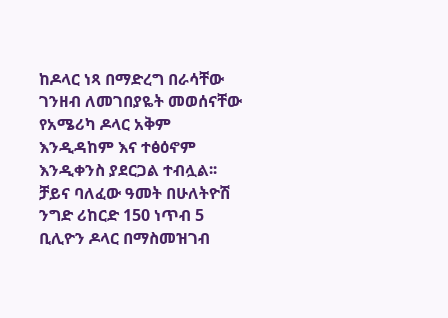ከዶላር ነጻ በማድረግ በራሳቸው ገንዘብ ለመገበያዬት መወሰናቸው የአሜሪካ ዶላር አቅም እንዲዳከም እና ተፅዕኖም እንዲቀንስ ያደርጋል ተብሏል፡፡ ቻይና ባለፈው ዓመት በሁለትዮሽ ንግድ ሪከርድ 150 ነጥብ 5 ቢሊዮን ዶላር በማስመዝገብ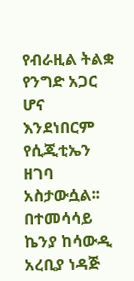የብራዚል ትልቋ የንግድ አጋር ሆና እንደነበርም የሲጂቲኤን ዘገባ አስታውሷል፡፡ በተመሳሳይ ኬንያ ከሳውዲ አረቢያ ነዳጅ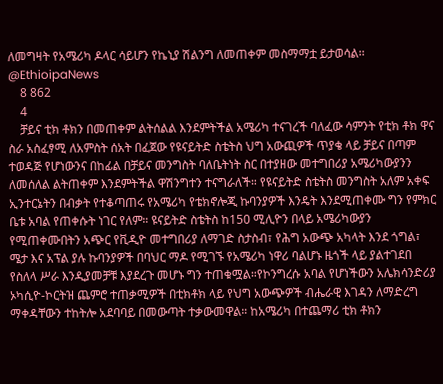ለመግዛት የአሜሪካ ዶላር ሳይሆን የኬኒያ ሽልንግ ለመጠቀም መስማማቷ ይታወሳል፡፡ @EthioipaNews
    8 862
    4
    ቻይና ቲክ ቶክን በመጠቀም ልትሰልል እንደምትችል አሜሪካ ተናገረች ባለፈው ሳምንት የቲክ ቶክ ዋና ስራ አስፈፃሚ ለአምስት ሰአት በፈጀው የዩናይትድ ስቴትስ ህግ አውጪዎች ጥያቄ ላይ ቻይና በጣም ተወዳጅ የሆነውንና በከፊል በቻይና መንግስት ባለቤትነት ስር በተያዘው መተግበሪያ አሜሪካውያንን ለመሰለል ልትጠቀም እንደምትችል ዋሽንግተን ተናግራለች። የዩናይትድ ስቴትስ መንግስት አለም አቀፍ ኢንተርኔትን በብቃት የተቆጣጠሩ የአሜሪካ የቴክኖሎጂ ኩባንያዎች እንዴት እንደሚጠቀሙ ግን የምክር ቤቱ አባል የጠቀሱት ነገር የለም። ዩናይትድ ስቴትስ ከ150 ሚሊዮን በላይ አሜሪካውያን የሚጠቀሙበትን አጭር የቪዲዮ መተግበሪያ ለማገድ ስታስብ፣ የሕግ አውጭ አካላት እንደ ጎግል፣ ሜታ እና አፕል ያሉ ኩባንያዎች በባህር ማዶ የሚገኙ የአሜሪካ ነዋሪ ባልሆኑ ዜጎች ላይ ያልተገደበ የስለላ ሥራ እንዲያመቻቹ እያደረጉ መሆኑ ግን ተጠቁሟል።የኮንግረሱ አባል የሆነችውን አሌክሳንድሪያ ኦካሲዮ-ኮርትዝ ጨምሮ ተጠቃሚዎች በቲክቶክ ላይ የህግ አውጭዎች ብሔራዊ እገዳን ለማድረግ ማቀዳቸውን ተከትሎ አደባባይ በመውጣት ተቃውመዋል። ከአሜሪካ በተጨማሪ ቲክ ቶክን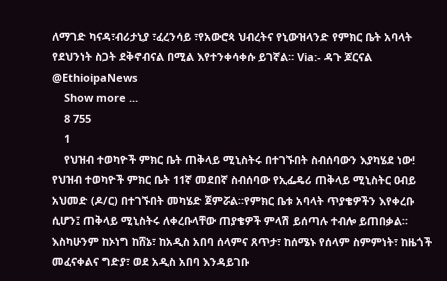ለማገድ ካናዳ፣ብሪታኒያ ፣ፈረንሳይ ፣የአውሮጳ ህብረትና የኒውዝላንድ የምክር ቤት አባላት የደህንነት ስጋት ደቅኖብናል በሚል እየተንቀሳቀሱ ይገኛል። Via:- ዳጉ ጆርናል @EthioipaNews
    Show more ...
    8 755
    1
    የህዝብ ተወካዮች ምክር ቤት ጠቅላይ ሚኒስትሩ በተገኙበት ስብሰባውን እያካሄደ ነው! የህዝብ ተወካዮች ምክር ቤት 11ኛ መደበኛ ስብሰባው የኢፌዴሪ ጠቅላይ ሚኒስትር ዐብይ አህመድ (ዶ/ር) በተገኙበት መካሄድ ጀምሯል።የምክር ቤቱ አባላት ጥያቄዎችን እየቀረቡ ሲሆን፤ ጠቅላይ ሚኒስትሩ ለቀረቡላቸው ጠያቄዎች ምላሽ ይሰጣሉ ተብሎ ይጠበቃል። እስካሁንም ከኦነግ ከሸኔ፣ ከአዲስ አበባ ሰላምና ጸጥታ፣ ከሰሜኑ የሰላም ስምምነት፣ ከዜጎች መፈናቀልና ግድያ፣ ወደ አዲስ አበባ እንዳይገቡ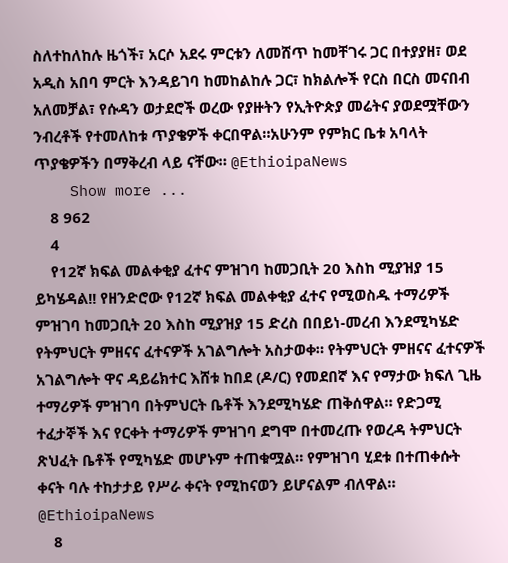ስለተከለከሉ ዜጎች፣ አርሶ አደሩ ምርቱን ለመሸጥ ከመቸገሩ ጋር በተያያዘ፣ ወደ አዲስ አበባ ምርት እንዳይገባ ከመከልከሉ ጋር፣ ከክልሎች የርስ በርስ መናበብ አለመቻል፣ የሱዳን ወታደሮች ወረው የያዙትን የኢትዮጵያ መሬትና ያወደሟቸውን ንብረቶች የተመለከቱ ጥያቄዎች ቀርበዋል።አሁንም የምክር ቤቱ አባላት ጥያቄዎችን በማቅረብ ላይ ናቸው። @EthioipaNews
    Show more ...
    8 962
    4
    የ12ኛ ክፍል መልቀቂያ ፈተና ምዝገባ ከመጋቢት 20 እስከ ሚያዝያ 15 ይካሄዳል!! የዘንድሮው የ12ኛ ክፍል መልቀቂያ ፈተና የሚወስዱ ተማሪዎች ምዝገባ ከመጋቢት 20 እስከ ሚያዝያ 15 ድረስ በበይነ-መረብ እንደሚካሄድ የትምህርት ምዘናና ፈተናዎች አገልግሎት አስታወቀ። የትምህርት ምዘናና ፈተናዎች አገልግሎት ዋና ዳይሬክተር እሸቱ ከበደ (ዶ/ር) የመደበኛ እና የማታው ክፍለ ጊዜ ተማሪዎች ምዝገባ በትምህርት ቤቶች እንደሚካሄድ ጠቅሰዋል። የድጋሚ ተፈታኞች እና የርቀት ተማሪዎች ምዝገባ ደግሞ በተመረጡ የወረዳ ትምህርት ጽህፈት ቤቶች የሚካሄድ መሆኑም ተጠቁሟል። የምዝገባ ሂደቱ በተጠቀሱት ቀናት ባሉ ተከታታይ የሥራ ቀናት የሚከናወን ይሆናልም ብለዋል። @EthioipaNews
    8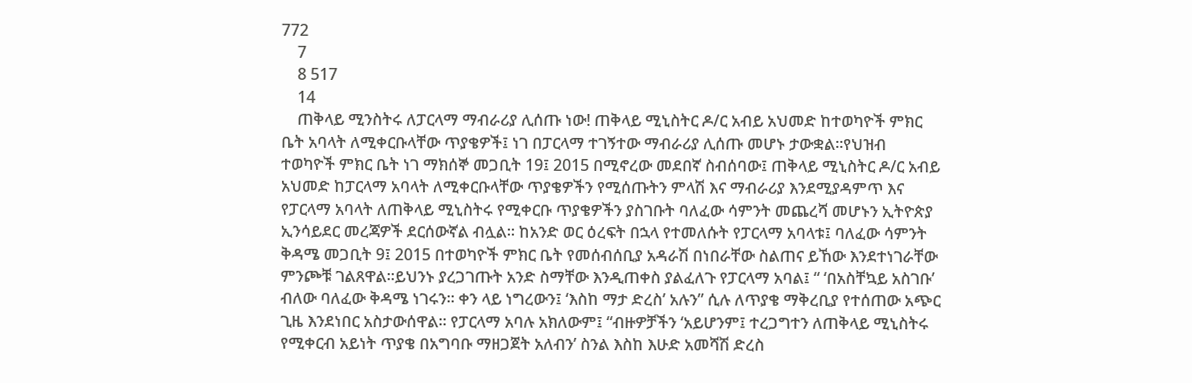772
    7
    8 517
    14
    ጠቅላይ ሚንስትሩ ለፓርላማ ማብራሪያ ሊሰጡ ነው! ጠቅላይ ሚኒስትር ዶ/ር አብይ አህመድ ከተወካዮች ምክር ቤት አባላት ለሚቀርቡላቸው ጥያቄዎች፤ ነገ በፓርላማ ተገኝተው ማብራሪያ ሊሰጡ መሆኑ ታውቋል፡፡የህዝብ ተወካዮች ምክር ቤት ነገ ማክሰኞ መጋቢት 19፤ 2015 በሚኖረው መደበኛ ስብሰባው፤ ጠቅላይ ሚኒስትር ዶ/ር አብይ አህመድ ከፓርላማ አባላት ለሚቀርቡላቸው ጥያቄዎችን የሚሰጡትን ምላሽ እና ማብራሪያ እንደሚያዳምጥ እና የፓርላማ አባላት ለጠቅላይ ሚኒስትሩ የሚቀርቡ ጥያቄዎችን ያስገቡት ባለፈው ሳምንት መጨረሻ መሆኑን ኢትዮጵያ ኢንሳይደር መረጃዎች ደርሰውኛል ብሏል፡፡ ከአንድ ወር ዕረፍት በኋላ የተመለሱት የፓርላማ አባላቱ፤ ባለፈው ሳምንት ቅዳሜ መጋቢት 9፤ 2015 በተወካዮች ምክር ቤት የመሰብሰቢያ አዳራሽ በነበራቸው ስልጠና ይኸው እንደተነገራቸው ምንጮቹ ገልጸዋል።ይህንኑ ያረጋገጡት አንድ ስማቸው እንዲጠቀስ ያልፈለጉ የፓርላማ አባል፤ “ ‘በአስቸኳይ አስገቡ’ ብለው ባለፈው ቅዳሜ ነገሩን። ቀን ላይ ነግረውን፤ ‘እስከ ማታ ድረስ’ አሉን” ሲሉ ለጥያቄ ማቅረቢያ የተሰጠው አጭር ጊዜ እንደነበር አስታውሰዋል። የፓርላማ አባሉ አክለውም፤ “ብዙዎቻችን ‘አይሆንም፤ ተረጋግተን ለጠቅላይ ሚኒስትሩ የሚቀርብ አይነት ጥያቄ በአግባቡ ማዘጋጀት አለብን’ ስንል እስከ እሁድ አመሻሽ ድረስ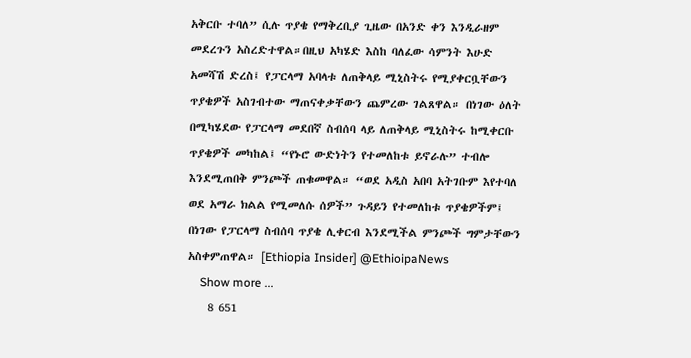አቅርቡ ተባለ” ሲሉ ጥያቄ የማቅረቢያ ጊዜው በአንድ ቀን እንዲራዘም መደረጉን አስረድተዋል።በዚህ አካሄድ እስከ ባለፈው ሳምንት እሁድ አመሻሽ ድረስ፤ የፓርላማ አባላቱ ለጠቅላይ ሚኒስትሩ የሚያቀርቧቸውን ጥያቄዎች አስገብተው ማጠናቀቃቸውን ጨምረው ገልጸዋል። በነገው ዕለት በሚካሄደው የፓርላማ መደበኛ ስብሰባ ላይ ለጠቅላይ ሚኒስትሩ ከሚቀርቡ ጥያቄዎች መካከል፤ “የኑሮ ውድነትን የተመለከቱ ይኖራሉ” ተብሎ እንደሚጠበቅ ምንጮች ጠቁመዋል። “ወደ አዲስ አበባ አትገቡም እየተባለ ወደ አማራ ክልል የሚመለሱ ሰዎች” ጉዳይን የተመለከቱ ጥያቄዎችም፤ በነገው የፓርላማ ስብሰባ ጥያቄ ሊቀርብ እንደሚችል ምንጮች ግምታቸውን አስቀምጠዋል። [Ethiopia Insider] @EthioipaNews
    Show more ...
    8 651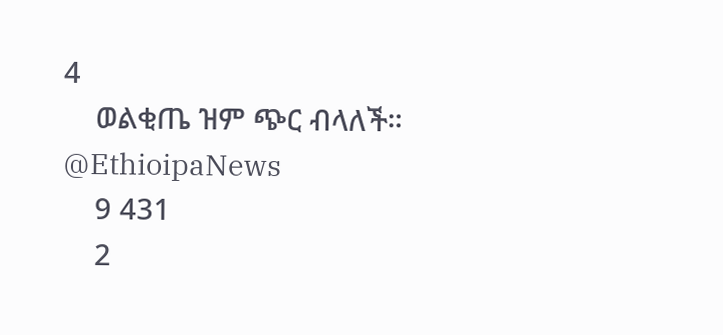4
    ወልቂጤ ዝም ጭር ብላለች። @EthioipaNews
    9 431
    2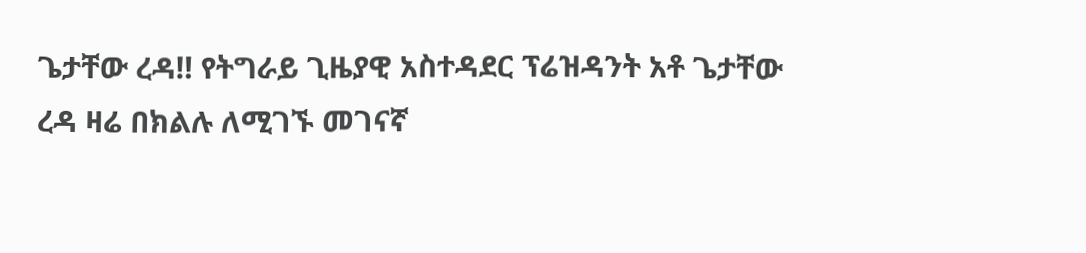ጌታቸው ረዳ‼ የትግራይ ጊዜያዊ አስተዳደር ፕሬዝዳንት አቶ ጌታቸው ረዳ ዛሬ በክልሉ ለሚገኙ መገናኛ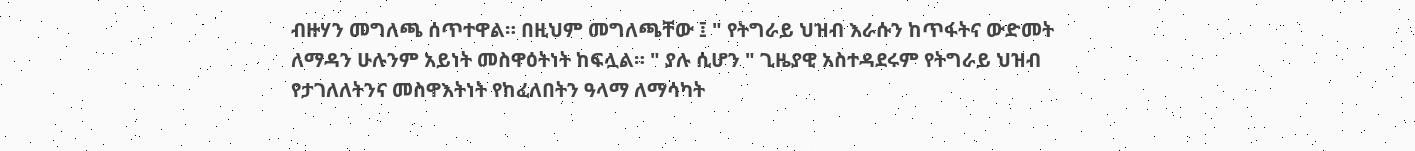ብዙሃን መግለጫ ሰጥተዋል። በዚህም መግለጫቸው ፤ " የትግራይ ህዝብ እራሱን ከጥፋትና ውድመት ለማዳን ሁሉንም አይነት መስዋዕትነት ከፍሏል። " ያሉ ሲሆን " ጊዜያዊ አስተዳደሩም የትግራይ ህዝብ የታገለለትንና መስዋእትነት የከፈለበትን ዓላማ ለማሳካት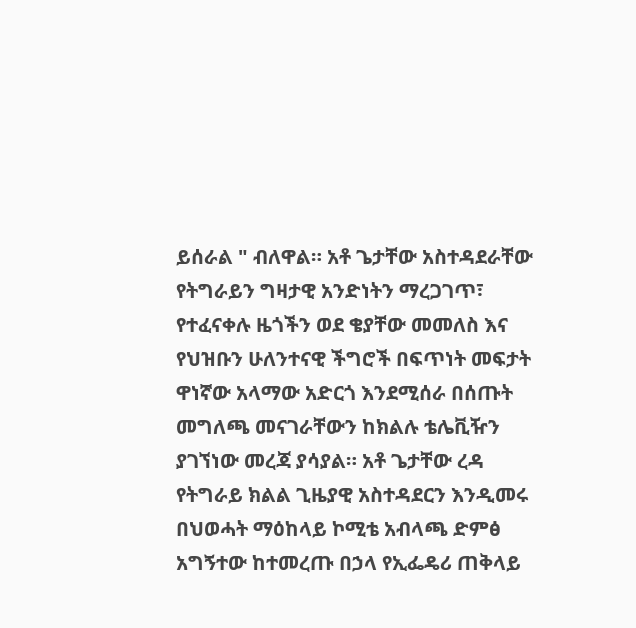ይሰራል " ብለዋል። አቶ ጌታቸው አስተዳደራቸው የትግራይን ግዛታዊ አንድነትን ማረጋገጥ፣ የተፈናቀሉ ዜጎችን ወደ ቄያቸው መመለስ እና የህዝቡን ሁለንተናዊ ችግሮች በፍጥነት መፍታት ዋነኛው አላማው አድርጎ እንደሚሰራ በሰጡት መግለጫ መናገራቸውን ከክልሉ ቴሌቪዥን ያገኘነው መረጃ ያሳያል። አቶ ጌታቸው ረዳ የትግራይ ክልል ጊዜያዊ አስተዳደርን እንዲመሩ በህወሓት ማዕከላይ ኮሚቴ አብላጫ ድምፅ አግኝተው ከተመረጡ በኃላ የኢፌዴሪ ጠቅላይ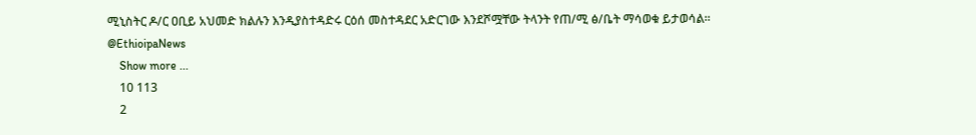ሚኒስትር ዶ/ር ዐቢይ አህመድ ክልሉን እንዲያስተዳድሩ ርዕሰ መስተዳደር አድርገው እንደሾሟቸው ትላንት የጠ/ሚ ፅ/ቤት ማሳወቁ ይታወሳል። @EthioipaNews
    Show more ...
    10 113
    2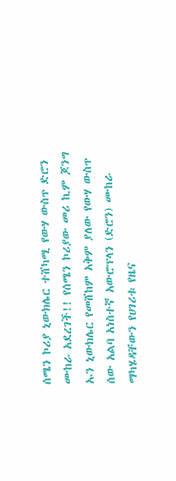ሰሜን ኮሪያ ኒውክሌር ተሸካሚ የውሃ ውስጥ ድሮን ሙከራ አደረገች!! የሰሜን ኮሪያው መሪ ኪም ጆንግ ኡን ኒውክሌር የመሸከም አቅም ያለው የውሃ ውስጥ ሰው አልባ አነስተኛ አውሮፕላን (ድሮን) ሙከራ ማካሄዳቸውን የሀገሪቱ የዜና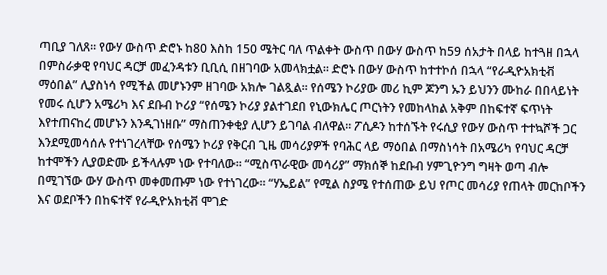ጣቢያ ገለጸ፡፡ የውሃ ውስጥ ድሮኑ ከ80 እስከ 150 ሜትር ባለ ጥልቀት ውስጥ በውሃ ውስጥ ከ59 ሰአታት በላይ ከተጓዘ በኋላ በምስራቃዊ የባህር ዳርቻ መፈንዳቱን ቢቢሲ በዘገባው አመላክቷል። ድሮኑ በውሃ ውስጥ ከተተኮሰ በኋላ “የራዲዮአክቲቭ ማዕበል” ሊያስነሳ የሚችል መሆኑንም ዘገባው አክሎ ገልጿል፡፡ የሰሜን ኮሪያው መሪ ኪም ጆንግ ኡን ይህንን ሙከራ በበላይነት የመሩ ሲሆን አሜሪካ እና ደቡብ ኮሪያ “የሰሜን ኮሪያ ያልተገደበ የኒውክሌር ጦርነትን የመከላከል አቅም በከፍተኛ ፍጥነት እየተጠናከረ መሆኑን እንዲገነዘቡ” ማስጠንቀቂያ ሊሆን ይገባል ብለዋል። ፖሲዶን ከተሰኙት የሩሲያ የውሃ ውስጥ ተተኳሾች ጋር እንደሚመሳሰሉ የተነገረላቸው የሰሜን ኮሪያ የቅርብ ጊዜ መሳሪያዎች የባሕር ላይ ማዕበል በማስነሳት በአሜሪካ የባህር ዳርቻ ከተሞችን ሊያወድሙ ይችላሉም ነው የተባለው። “ሚስጥራዊው መሳሪያ” ማክሰኞ ከደቡብ ሃምጊዮንግ ግዛት ወጣ ብሎ በሚገኘው ውሃ ውስጥ መቀመጡም ነው የተነገረው። “ሃኤይል” የሚል ስያሜ የተሰጠው ይህ የጦር መሳሪያ የጠላት መርከቦችን እና ወደቦችን በከፍተኛ የራዲዮአክቲቭ ሞገድ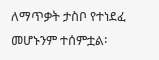ለማጥቃት ታስቦ የተነደፈ መሆኑንም ተሰምቷል፡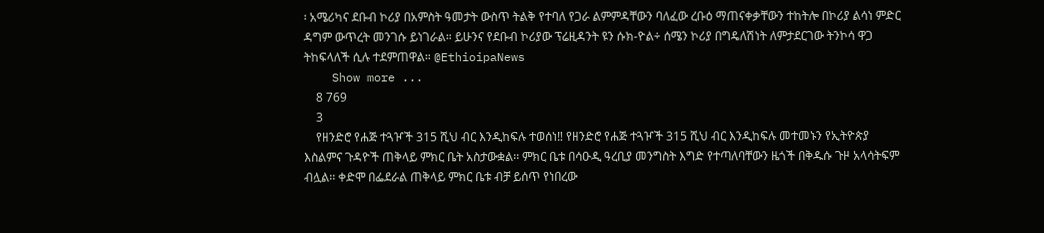፡ አሜሪካና ደቡብ ኮሪያ በአምስት ዓመታት ውስጥ ትልቅ የተባለ የጋራ ልምምዳቸውን ባለፈው ረቡዕ ማጠናቀቃቸውን ተከትሎ በኮሪያ ልሳነ ምድር ዳግም ውጥረት መንገሱ ይነገራል። ይሁንና የደቡብ ኮሪያው ፕሬዚዳንት ዩን ሱክ-ዮል÷ ሰሜን ኮሪያ በግዴለሽነት ለምታደርገው ትንኮሳ ዋጋ ትከፍላለች ሲሉ ተደምጠዋል። @EthioipaNews
    Show more ...
    8 769
    3
    የዘንድሮ የሐጅ ተጓዦች 315 ሺህ ብር እንዲከፍሉ ተወሰነ‼ የዘንድሮ የሐጅ ተጓዦች 315 ሺህ ብር እንዲከፍሉ መተመኑን የኢትዮጵያ እስልምና ጉዳዮች ጠቅላይ ምክር ቤት አስታውቋል፡፡ ምክር ቤቱ በሳዑዲ ዓረቢያ መንግስት እግድ የተጣለባቸውን ዜጎች በቅዱሱ ጉዞ አላሳትፍም ብሏል፡፡ ቀድሞ በፌደራል ጠቅላይ ምክር ቤቱ ብቻ ይሰጥ የነበረው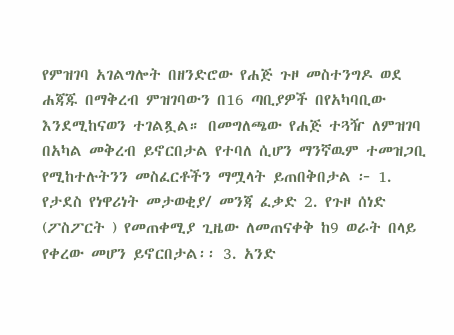የምዝገባ አገልግሎት በዘንድሮው የሐጅ ጉዞ መስተንግዶ ወደ ሐጃጁ በማቅረብ ምዝገባውን በ16 ጣቢያዎች በየአካባቢው እንደሚከናወን ተገልጿል። በመግለጫው የሐጅ ተጓዥ ለምዝገባ በአካል መቅረብ ይኖርበታል የተባለ ሲሆን ማንኛዉም ተመዝጋቢ የሚከተሉትንን መስፈርቶችን ማሟላት ይጠበቅበታል ፦ 1. የታደስ የነዋሪነት መታወቂያ/ መንጃ ፈቃድ 2. የጉዞ ሰነድ (ፖስፖርት ) የመጠቀሚያ ጊዜው ለመጠናቀቅ ከ9 ወራት በላይ የቀረው መሆን ይኖርበታል፡፡ 3. አንድ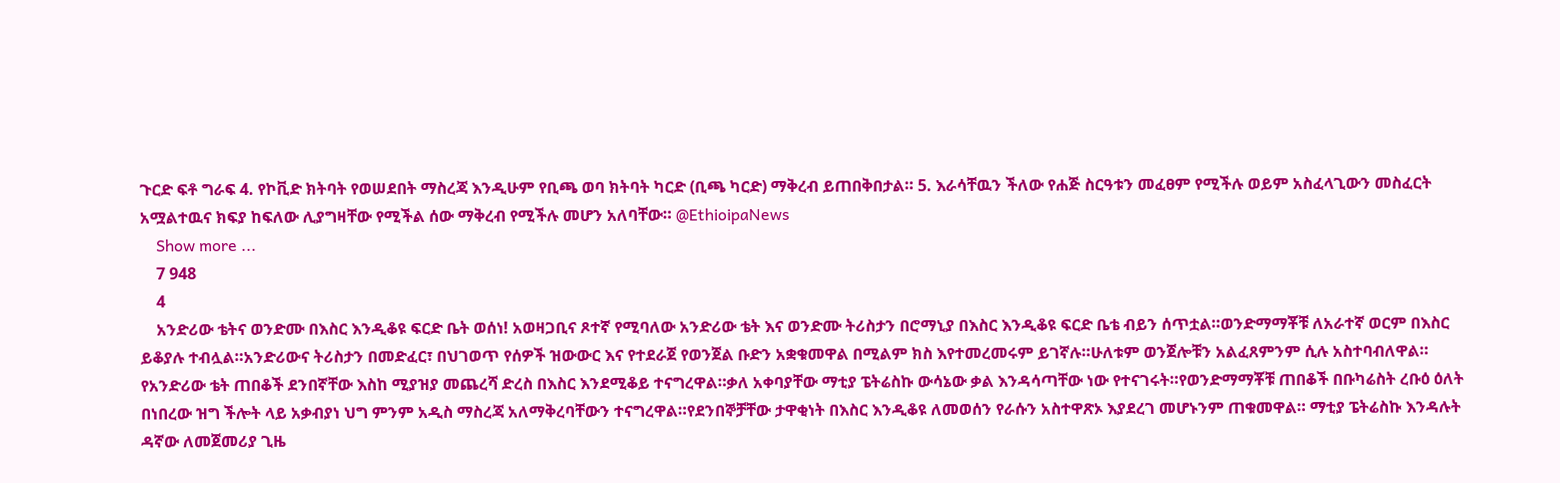ጉርድ ፍቶ ግራፍ 4. የኮቪድ ክትባት የወሠደበት ማስረጃ እንዲሁም የቢጫ ወባ ክትባት ካርድ (ቢጫ ካርድ) ማቅረብ ይጠበቅበታል። 5. እራሳቸዉን ችለው የሐጅ ስርዓቱን መፈፀም የሚችሉ ወይም አስፈላጊውን መስፈርት አሟልተዉና ክፍያ ከፍለው ሊያግዛቸው የሚችል ሰው ማቅረብ የሚችሉ መሆን አለባቸው። @EthioipaNews
    Show more ...
    7 948
    4
    አንድሪው ቴትና ወንድሙ በእስር እንዲቆዩ ፍርድ ቤት ወሰነ! አወዛጋቢና ጾተኛ የሚባለው አንድሪው ቴት እና ወንድሙ ትሪስታን በሮማኒያ በእስር እንዲቆዩ ፍርድ ቤቴ ብይን ሰጥቷል።ወንድማማቾቹ ለአራተኛ ወርም በእስር ይቆያሉ ተብሏል።አንድሪውና ትሪስታን በመድፈር፣ በህገወጥ የሰዎች ዝውውር እና የተደራጀ የወንጀል ቡድን አቋቁመዋል በሚልም ክስ እየተመረመሩም ይገኛሉ።ሁለቱም ወንጀሎቹን አልፈጸምንም ሲሉ አስተባብለዋል። የአንድሪው ቴት ጠበቆች ደንበኛቸው እስከ ሚያዝያ መጨረሻ ድረስ በእስር እንደሚቆይ ተናግረዋል።ቃለ አቀባያቸው ማቲያ ፔትሬስኩ ውሳኔው ቃል እንዳሳጣቸው ነው የተናገሩት።የወንድማማቾቹ ጠበቆች በቡካሬስት ረቡዕ ዕለት በነበረው ዝግ ችሎት ላይ አቃብያነ ህግ ምንም አዲስ ማስረጃ አለማቅረባቸውን ተናግረዋል።የደንበኞቻቸው ታዋቂነት በእስር እንዲቆዩ ለመወሰን የራሱን አስተዋጽኦ እያደረገ መሆኑንም ጠቁመዋል። ማቲያ ፔትሬስኩ እንዳሉት ዳኛው ለመጀመሪያ ጊዜ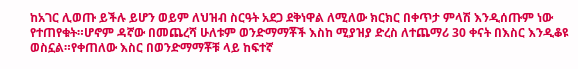ከአገር ሊወጡ ይችሉ ይሆን ወይም ለህዝብ ስርዓት አደጋ ደቅነዋል ለሚለው ክርክር በቀጥታ ምላሽ እንዲሰጡም ነው የተጠየቁት።ሆኖም ዳኛው በመጨረሻ ሁለቱም ወንድማማቾች እስከ ሚያዝያ ድረስ ለተጨማሪ 30 ቀናት በእስር እንዲቆዩ ወስኗል።የቀጠለው እስር በወንድማማቾቹ ላይ ከፍተኛ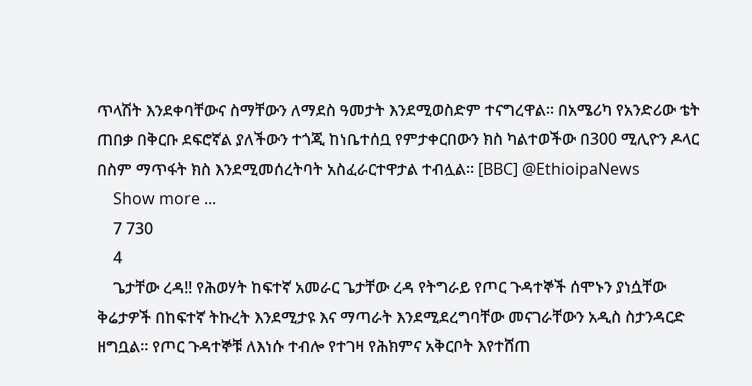ጥላሽት እንደቀባቸውና ስማቸውን ለማደስ ዓመታት እንደሚወስድም ተናግረዋል። በአሜሪካ የአንድሪው ቴት ጠበቃ በቅርቡ ደፍሮኛል ያለችውን ተጎጂ ከነቤተሰቧ የምታቀርበውን ክስ ካልተወችው በ300 ሚሊዮን ዶላር በስም ማጥፋት ክስ እንደሚመሰረትባት አስፈራርተዋታል ተብሏል። [BBC] @EthioipaNews
    Show more ...
    7 730
    4
    ጌታቸው ረዳ‼ የሕወሃት ከፍተኛ አመራር ጌታቸው ረዳ የትግራይ የጦር ጉዳተኞች ሰሞኑን ያነሷቸው ቅሬታዎች በከፍተኛ ትኩረት እንደሚታዩ እና ማጣራት እንደሚደረግባቸው መናገራቸውን አዲስ ስታንዳርድ ዘግቧል። የጦር ጉዳተኞቹ ለእነሱ ተብሎ የተገዛ የሕክምና አቅርቦት እየተሸጠ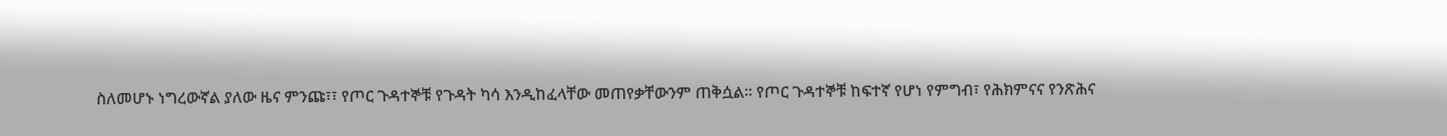ስለመሆኑ ነግረውኛል ያለው ዜና ምንጩ፣፣ የጦር ጉዳተኞቹ የጉዳት ካሳ እንዲከፈላቸው መጠየቃቸውንም ጠቅሷል። የጦር ጉዳተኞቹ ከፍተኛ የሆነ የምግብ፣ የሕክምናና የንጽሕና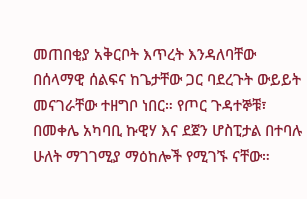መጠበቂያ አቅርቦት እጥረት እንዳለባቸው በሰላማዊ ሰልፍና ከጌታቸው ጋር ባደረጉት ውይይት መናገራቸው ተዘግቦ ነበር። የጦር ጉዳተኞቹ፣ በመቀሌ አካባቢ ኩዊሃ እና ደጀን ሆስፒታል በተባሉ ሁለት ማገገሚያ ማዕከሎች የሚገኙ ናቸው።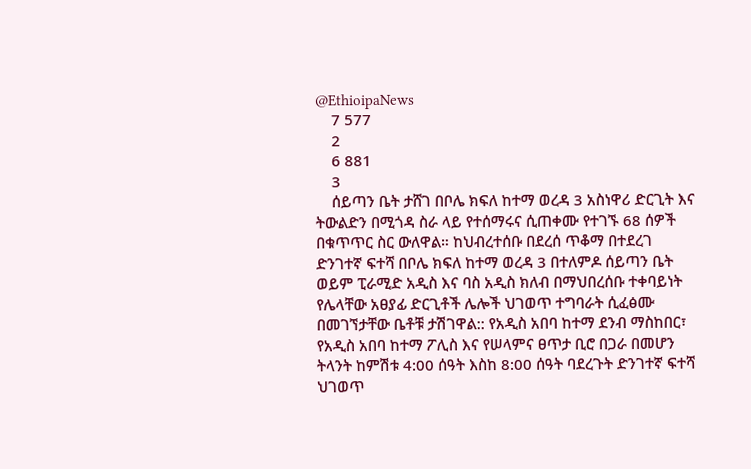@EthioipaNews
    7 577
    2
    6 881
    3
    ሰይጣን ቤት ታሸገ በቦሌ ክፍለ ከተማ ወረዳ 3 አስነዋሪ ድርጊት እና ትውልድን በሚጎዳ ስራ ላይ የተሰማሩና ሲጠቀሙ የተገኙ 68 ሰዎች በቁጥጥር ስር ውለዋል። ከህብረተሰቡ በደረሰ ጥቆማ በተደረገ ድንገተኛ ፍተሻ በቦሌ ክፍለ ከተማ ወረዳ 3 በተለምዶ ሰይጣን ቤት ወይም ፒራሚድ አዲስ እና ባስ አዲስ ክለብ በማህበረሰቡ ተቀባይነት የሌላቸው አፀያፊ ድርጊቶች ሌሎች ህገወጥ ተግባራት ሲፈፅሙ በመገኘታቸው ቤቶቹ ታሽገዋል:: የአዲስ አበባ ከተማ ደንብ ማስከበር፣ የአዲስ አበባ ከተማ ፖሊስ እና የሠላምና ፀጥታ ቢሮ በጋራ በመሆን ትላንት ከምሽቱ 4:00 ሰዓት እስከ 8:00 ሰዓት ባደረጉት ድንገተኛ ፍተሻ ህገወጥ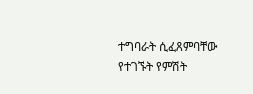ተግባራት ሲፈጸምባቸው የተገኙት የምሽት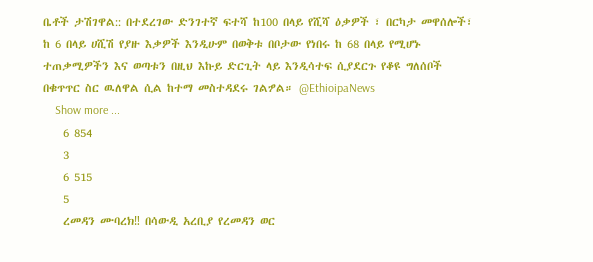ቤቶች ታሽገዋል:: በተደረገው ድንገተኛ ፍተሻ ከ100 በላይ የሺሻ ዕቃዎች ፣ በርካታ መዋሰሎች፣ ከ 6 በላይ ሀሺሽ የያዙ እቃዎች እንዲሁም በወቅቱ በቦታው የነበሩ ከ 68 በላይ የሚሆኑ ተጠቃሚዎችን እና ወጣቱን በዚህ እኩይ ድርጊት ላይ እንዲሳተፍ ሲያደርጉ የቆዩ ግለሰቦች በቁጥጥር ስር ዉለዋል ሲል ከተማ መስተዳደሩ ገልፇል። @EthioipaNews
    Show more ...
    6 854
    3
    6 515
    5
    ረመዳን ሙባረክ‼ በሳውዲ አረቢያ የረመዳን ወር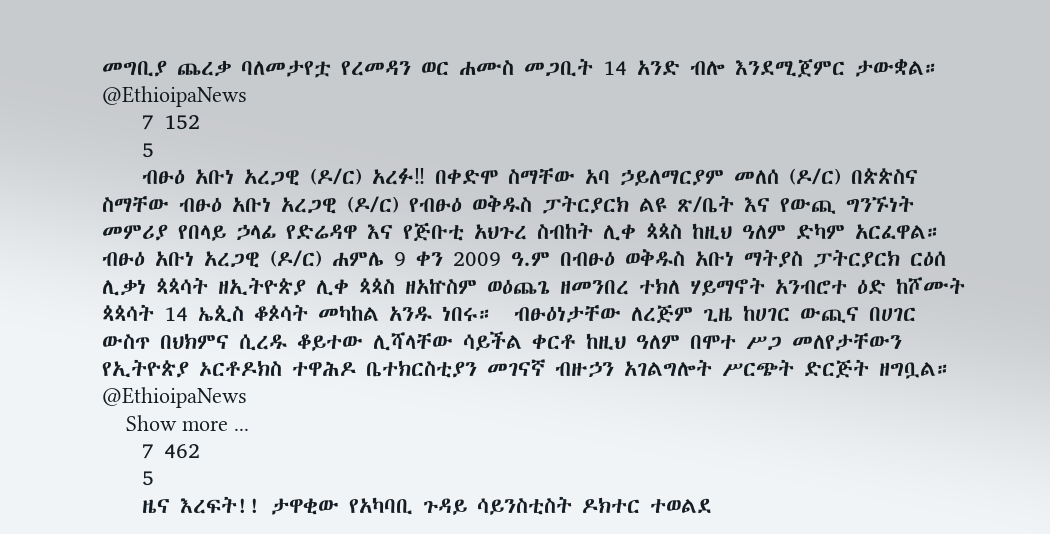መግቢያ ጨረቃ ባለመታየቷ የረመዳን ወር ሐሙስ መጋቢት 14 አንድ ብሎ እንደሚጀምር ታውቋል። @EthioipaNews
    7 152
    5
    ብፁዕ አቡነ አረጋዊ (ዶ/ር) አረፉ‼ በቀድሞ ስማቸው አባ ኃይለማርያም መለሰ (ዶ/ር) በጵጵስና ስማቸው ብፁዕ አቡነ አረጋዊ (ዶ/ር) የብፁዕ ወቅዱስ ፓትርያርክ ልዩ ጽ/ቤት እና የውጪ ግንኙነት መምሪያ የበላይ ኃላፊ የድሬዳዋ እና የጅቡቲ አህጉረ ስብከት ሊቀ ጳጳስ ከዚህ ዓለም ድካም አርፈዋል።  ብፁዕ አቡነ አረጋዊ (ዶ/ር) ሐምሌ 9 ቀን 2009 ዓ.ም በብፁዕ ወቅዱስ አቡነ ማትያስ ፓትርያርክ ርዕሰ ሊቃነ ጳጳሳት ዘኢትዮጵያ ሊቀ ጳጳስ ዘአኵስም ወዕጨጌ ዘመንበረ ተክለ ሃይማኖት አንብሮተ ዕድ ከሾሙት ጳጳሳት 14 ኤጲስ ቆጶሳት መካከል አንዱ ነበሩ።  ብፁዕነታቸው ለረጅም ጊዜ ከሀገር ውጪና በሀገር ውስጥ በህክምና ሲረዱ ቆይተው ሊሻላቸው ሳይችል ቀርቶ ከዚህ ዓለም በሞተ ሥጋ መለየታቸውን የኢትዮጵያ ኦርቶዶክስ ተዋሕዶ ቤተክርስቲያን መገናኛ ብዙኃን አገልግሎት ሥርጭት ድርጅት ዘግቧል። @EthioipaNews
    Show more ...
    7 462
    5
    ዜና እረፍት!! ታዋቂው የአካባቢ ጉዳይ ሳይንስቲስት ዶክተር ተወልደ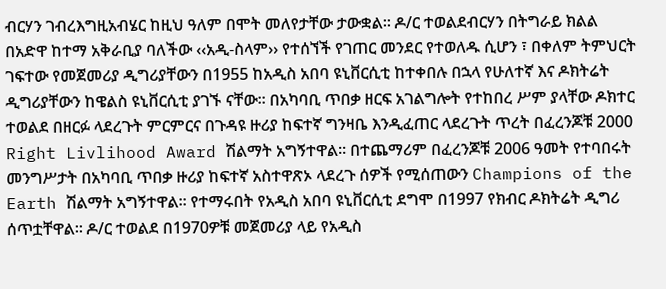ብርሃን ገብረእግዚአብሄር ከዚህ ዓለም በሞት መለየታቸው ታውቋል፡፡ ዶ/ር ተወልደብርሃን በትግራይ ክልል በአድዋ ከተማ አቅራቢያ ባለችው ‹‹አዲ-ስላም›› የተሰኘች የገጠር መንደር የተወለዱ ሲሆን ፣ በቀለም ትምህርት ገፍተው የመጀመሪያ ዲግሪያቸውን በ1955 ከአዲስ አበባ ዩኒቨርሲቲ ከተቀበሉ በኋላ የሁለተኛ እና ዶክትሬት ዲግሪያቸውን ከዌልስ ዩኒቨርሲቲ ያገኙ ናቸው፡፡ በአካባቢ ጥበቃ ዘርፍ አገልግሎት የተከበረ ሥም ያላቸው ዶክተር ተወልደ በዘርፉ ላደረጉት ምርምርና በጉዳዩ ዙሪያ ከፍተኛ ግንዛቤ እንዲፈጠር ላደረጉት ጥረት በፈረንጆቹ 2000 Right Livlihood Award ሽልማት አግኝተዋል፡፡ በተጨማሪም በፈረንጆቹ 2006 ዓመት የተባበሩት መንግሥታት በአካባቢ ጥበቃ ዙሪያ ከፍተኛ አስተዋጽኦ ላደረጉ ሰዎች የሚሰጠውን Champions of the Earth ሽልማት አግኝተዋል፡፡ የተማሩበት የአዲስ አበባ ዩኒቨርሲቲ ደግሞ በ1997 የክብር ዶክትሬት ዲግሪ ሰጥቷቸዋል፡፡ ዶ/ር ተወልደ በ1970ዎቹ መጀመሪያ ላይ የአዲስ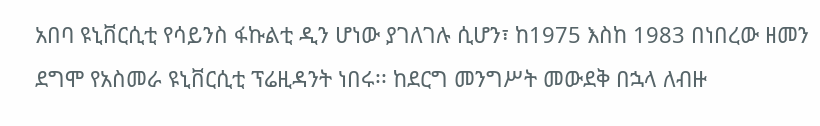አበባ ዩኒቨርሲቲ የሳይንስ ፋኩልቲ ዲን ሆነው ያገለገሉ ሲሆን፣ ከ1975 እስከ 1983 በነበረው ዘመን ደግሞ የአስመራ ዩኒቨርሲቲ ፕሬዚዳንት ነበሩ፡፡ ከደርግ መንግሥት መውደቅ በኋላ ለብዙ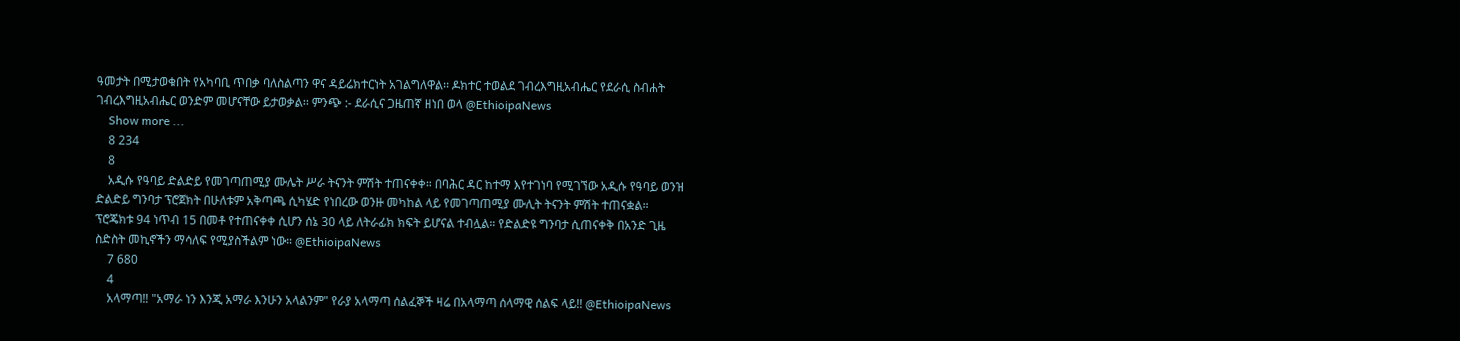ዓመታት በሚታወቁበት የአካባቢ ጥበቃ ባለስልጣን ዋና ዳይሬክተርነት አገልግለዋል፡፡ ዶክተር ተወልደ ገብረእግዚአብሔር የደራሲ ስብሐት ገብረእግዚአብሔር ወንድም መሆናቸው ይታወቃል፡፡ ምንጭ :- ደራሲና ጋዜጠኛ ዘነበ ወላ @EthioipaNews
    Show more ...
    8 234
    8
    አዲሱ የዓባይ ድልድይ የመገጣጠሚያ ሙሌት ሥራ ትናንት ምሽት ተጠናቀቀ። በባሕር ዳር ከተማ እየተገነባ የሚገኘው አዲሱ የዓባይ ወንዝ ድልድይ ግንባታ ፕሮጀክት በሁለቱም አቅጣጫ ሲካሄድ የነበረው ወንዙ መካከል ላይ የመገጣጠሚያ ሙሊት ትናንት ምሽት ተጠናቋል። ፕሮጄክቱ 94 ነጥብ 15 በመቶ የተጠናቀቀ ሲሆን ሰኔ 30 ላይ ለትራፊክ ክፍት ይሆናል ተብሏል። የድልድዩ ግንባታ ሲጠናቀቅ በአንድ ጊዜ ስድስት መኪኖችን ማሳለፍ የሚያስችልም ነው። @EthioipaNews
    7 680
    4
    አላማጣ‼ "አማራ ነን እንጂ አማራ እንሁን አላልንም" የራያ አላማጣ ሰልፈኞች ዛሬ በአላማጣ ሰላማዊ ሰልፍ ላይ!! @EthioipaNews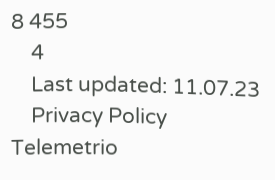8 455
    4
    Last updated: 11.07.23
    Privacy Policy Telemetrio